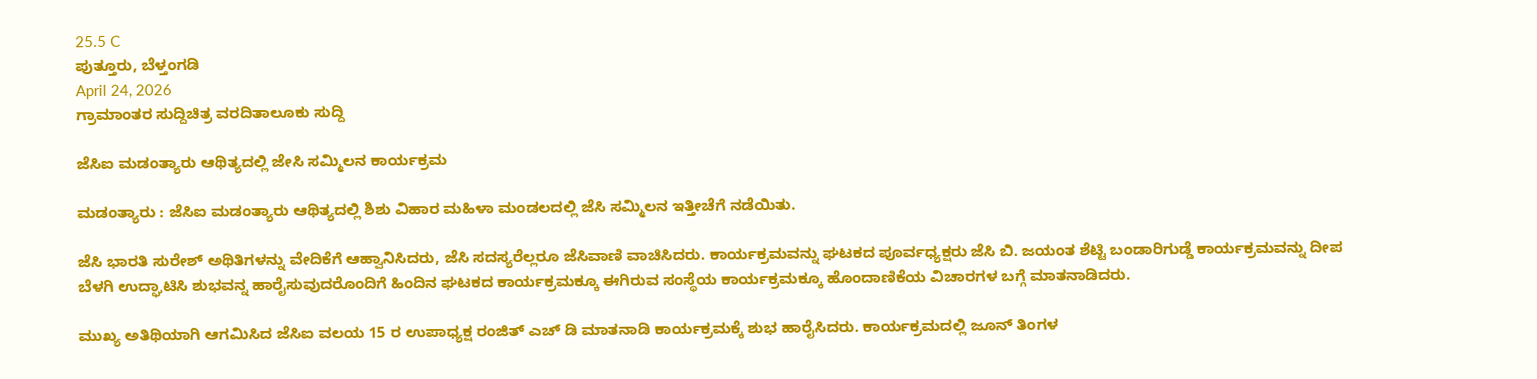25.5 C
ಪುತ್ತೂರು, ಬೆಳ್ತಂಗಡಿ
April 24, 2026
ಗ್ರಾಮಾಂತರ ಸುದ್ದಿಚಿತ್ರ ವರದಿತಾಲೂಕು ಸುದ್ದಿ

ಜೆಸಿಐ ಮಡಂತ್ಯಾರು ಆಥಿತ್ಯದಲ್ಲಿ ಜೇಸಿ ಸಮ್ಮಿಲನ ಕಾರ್ಯಕ್ರಮ

ಮಡಂತ್ಯಾರು : ಜೆಸಿಐ ಮಡಂತ್ಯಾರು ಆಥಿತ್ಯದಲ್ಲಿ ಶಿಶು ವಿಹಾರ ಮಹಿಳಾ ಮಂಡಲದಲ್ಲಿ ಜೆಸಿ ಸಮ್ಮಿಲನ ಇತ್ತೀಚೆಗೆ ನಡೆಯಿತು.

ಜೆಸಿ ಭಾರತಿ ಸುರೇಶ್ ಅಥಿತಿಗಳನ್ನು ವೇದಿಕೆಗೆ ಆಹ್ವಾನಿಸಿದರು, ಜೆಸಿ ಸದಸ್ಯರೆಲ್ಲರೂ ಜೆಸಿವಾಣಿ ವಾಚಿಸಿದರು. ಕಾರ್ಯಕ್ರಮವನ್ನು ಘಟಕದ ಪೂರ್ವಧ್ಯಕ್ಷರು ಜೆಸಿ ಬಿ. ಜಯಂತ ಶೆಟ್ಟಿ ಬಂಡಾರಿಗುಡ್ಡೆ ಕಾರ್ಯಕ್ರಮವನ್ನು ದೀಪ ಬೆಳಗಿ ಉದ್ಘಾಟಿಸಿ ಶುಭವನ್ನ ಹಾರೈಸುವುದರೊಂದಿಗೆ ಹಿಂದಿನ ಘಟಕದ ಕಾರ್ಯಕ್ರಮಕ್ಕೂ ಈಗಿರುವ ಸಂಸ್ಥೆಯ ಕಾರ್ಯಕ್ರಮಕ್ಕೂ ಹೊಂದಾಣಿಕೆಯ ವಿಚಾರಗಳ ಬಗ್ಗೆ ಮಾತನಾಡಿದರು.

ಮುಖ್ಯ ಅತಿಥಿಯಾಗಿ ಆಗಮಿಸಿದ ಜೆಸಿಐ ವಲಯ 15 ರ ಉಪಾಧ್ಯಕ್ಷ ರಂಜಿತ್ ಎಚ್ ಡಿ ಮಾತನಾಡಿ ಕಾರ್ಯಕ್ರಮಕ್ಕೆ ಶುಭ ಹಾರೈಸಿದರು. ಕಾರ್ಯಕ್ರಮದಲ್ಲಿ ಜೂನ್ ತಿಂಗಳ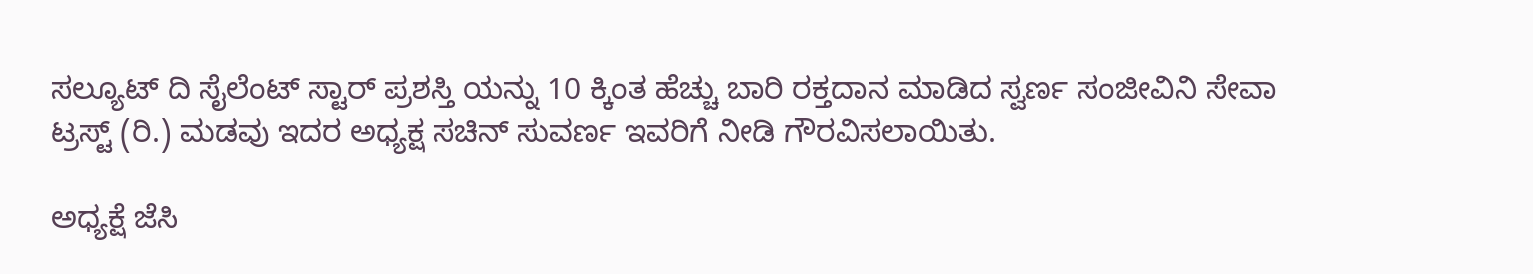ಸಲ್ಯೂಟ್ ದಿ ಸೈಲೆಂಟ್ ಸ್ಟಾರ್ ಪ್ರಶಸ್ತಿ ಯನ್ನು 10 ಕ್ಕಿಂತ ಹೆಚ್ಚು ಬಾರಿ ರಕ್ತದಾನ ಮಾಡಿದ ಸ್ವರ್ಣ ಸಂಜೀವಿನಿ ಸೇವಾ ಟ್ರಸ್ಟ್ (ರಿ.) ಮಡವು ಇದರ ಅಧ್ಯಕ್ಷ ಸಚಿನ್ ಸುವರ್ಣ ಇವರಿಗೆ ನೀಡಿ ಗೌರವಿಸಲಾಯಿತು.

ಅಧ್ಯಕ್ಷೆ ಜೆಸಿ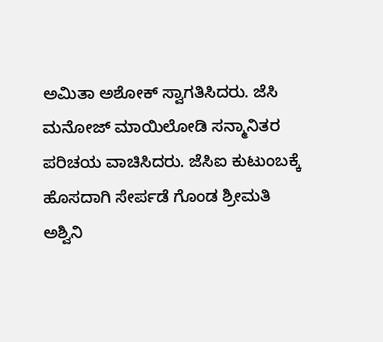ಅಮಿತಾ ಅಶೋಕ್ ಸ್ವಾಗತಿಸಿದರು. ಜೆಸಿ ಮನೋಜ್ ಮಾಯಿಲೋಡಿ ಸನ್ಮಾನಿತರ ಪರಿಚಯ ವಾಚಿಸಿದರು. ಜೆಸಿಐ ಕುಟುಂಬಕ್ಕೆ ಹೊಸದಾಗಿ ಸೇರ್ಪಡೆ ಗೊಂಡ ಶ್ರೀಮತಿ ಅಶ್ವಿನಿ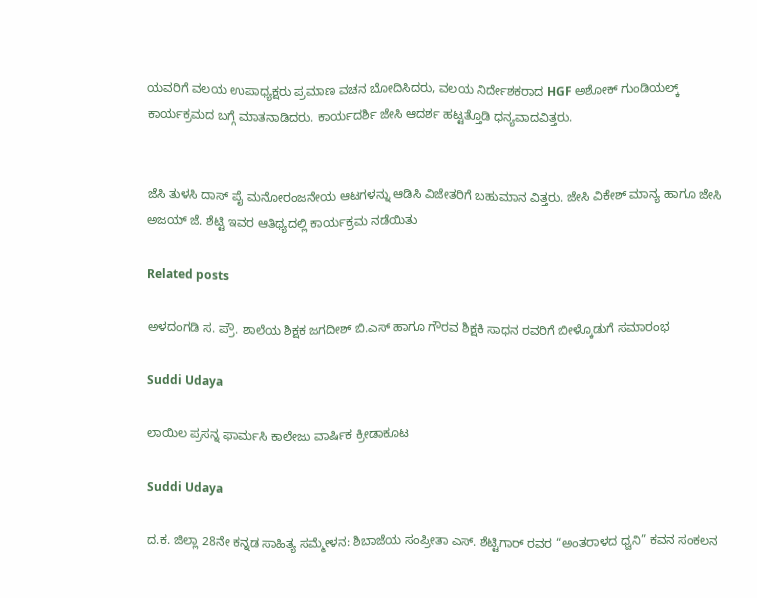ಯವರಿಗೆ ವಲಯ ಉಪಾಧ್ಯಕ್ಷರು ಪ್ರಮಾಣ ವಚನ ಬೋದಿಸಿದರು, ವಲಯ ನಿರ್ದೇಶಕರಾದ HGF ಅಶೋಕ್ ಗುಂಡಿಯಲ್ಕ್ ಕಾರ್ಯಕ್ರಮದ ಬಗ್ಗೆ ಮಾತನಾಡಿದರು. ಕಾರ್ಯದರ್ಶಿ ಜೇಸಿ ಆದರ್ಶ ಹಟ್ಟತ್ತೊಡಿ ಧನ್ಯವಾದವಿತ್ತರು.


ಜೆಸಿ ತುಳಸಿ ದಾಸ್ ಪೈ ಮನೋರಂಜನೇಯ ಆಟಗಳನ್ನು ಆಡಿಸಿ ವಿಜೇತರಿಗೆ ಬಹುಮಾನ ವಿತ್ತರು. ಜೇಸಿ ವಿಕೇಶ್ ಮಾನ್ಯ ಹಾಗೂ ಜೇಸಿ ಅಜಯ್ ಜೆ. ಶೆಟ್ಟಿ ಇವರ ಆತಿಥ್ಯದಲ್ಲಿ ಕಾರ್ಯಕ್ರಮ ನಡೆಯಿತು

Related posts

ಅಳದಂಗಡಿ ಸ. ಪ್ರೌ. ಶಾಲೆಯ ಶಿಕ್ಷಕ ಜಗದೀಶ್ ಬಿ.ಎಸ್ ಹಾಗೂ ಗೌರವ ಶಿಕ್ಷಕಿ ಸಾಧನ ರವರಿಗೆ ಬೀಳ್ಕೊಡುಗೆ ಸಮಾರಂಭ

Suddi Udaya

ಲಾಯಿಲ ಪ್ರಸನ್ನ ಫಾರ್ಮಸಿ ಕಾಲೇಜು ವಾರ್ಷಿಕ ಕ್ರೀಡಾಕೂಟ

Suddi Udaya

ದ.ಕ. ಜಿಲ್ಲಾ 28ನೇ ಕನ್ನಡ ಸಾಹಿತ್ಯ ಸಮ್ಮೇಳನ: ಶಿಬಾಜೆಯ ಸಂಪ್ರೀತಾ ಎಸ್. ಶೆಟ್ಟಿಗಾರ್‌ ರವರ “ಅಂತರಾಳದ ಧ್ವನಿ” ಕವನ ಸಂಕಲನ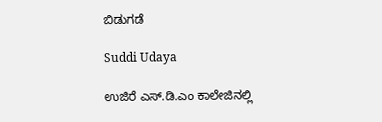ಬಿಡುಗಡೆ

Suddi Udaya

ಉಜಿರೆ ಎಸ್.ಡಿ.ಎಂ ಕಾಲೇಜಿನಲ್ಲಿ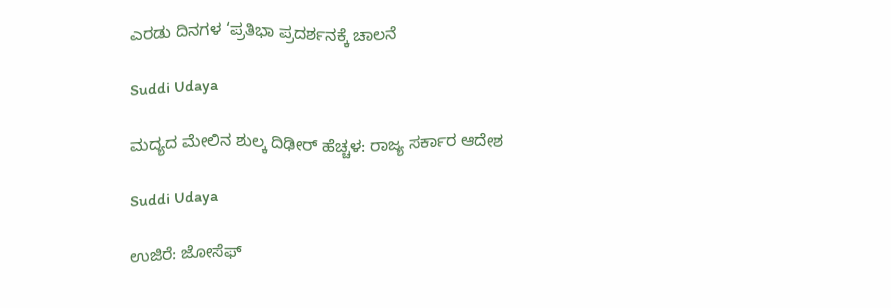ಎರಡು ದಿನಗಳ ‘ಪ್ರತಿಭಾ ಪ್ರದರ್ಶನಕ್ಕೆ ಚಾಲನೆ

Suddi Udaya

ಮದ್ಯದ ಮೇಲಿನ ಶುಲ್ಕ ದಿಢೀರ್ ಹೆಚ್ಚಳ: ರಾಜ್ಯ ಸರ್ಕಾರ ಆದೇಶ

Suddi Udaya

ಉಜಿರೆ: ಜೋಸೆಫ್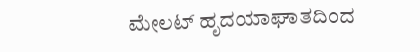ಮೇಲಟ್ ಹೃದಯಾಘಾತದಿಂದ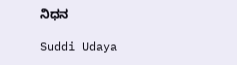ನಿಧನ

Suddi Udaya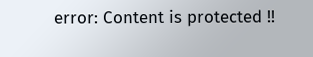error: Content is protected !!